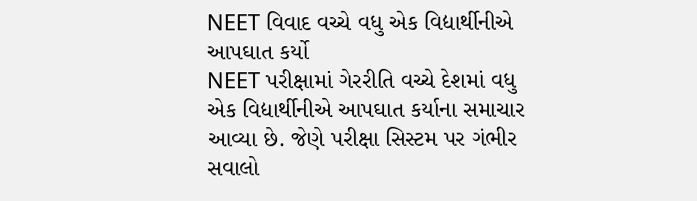NEET વિવાદ વચ્ચે વધુ એક વિદ્યાર્થીનીએ આપઘાત કર્યો
NEET પરીક્ષામાં ગેરરીતિ વચ્ચે દેશમાં વધુ એક વિદ્યાર્થીનીએ આપઘાત કર્યાના સમાચાર આવ્યા છે. જેણે પરીક્ષા સિસ્ટમ પર ગંભીર સવાલો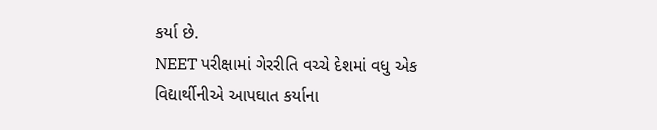કર્યા છે.
NEET પરીક્ષામાં ગેરરીતિ વચ્ચે દેશમાં વધુ એક વિદ્યાર્થીનીએ આપઘાત કર્યાના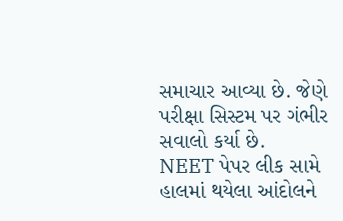સમાચાર આવ્યા છે. જેણે પરીક્ષા સિસ્ટમ પર ગંભીર સવાલો કર્યા છે.
NEET પેપર લીક સામે હાલમાં થયેલા આંદોલને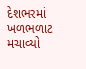દેશભરમાં ખળભળાટ મચાવ્યો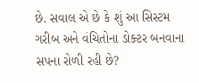છે. સવાલ એ છે કે શું આ સિસ્ટમ ગરીબ અને વંચિતોના ડોક્ટર બનવાના સપના રોળી રહી છે?